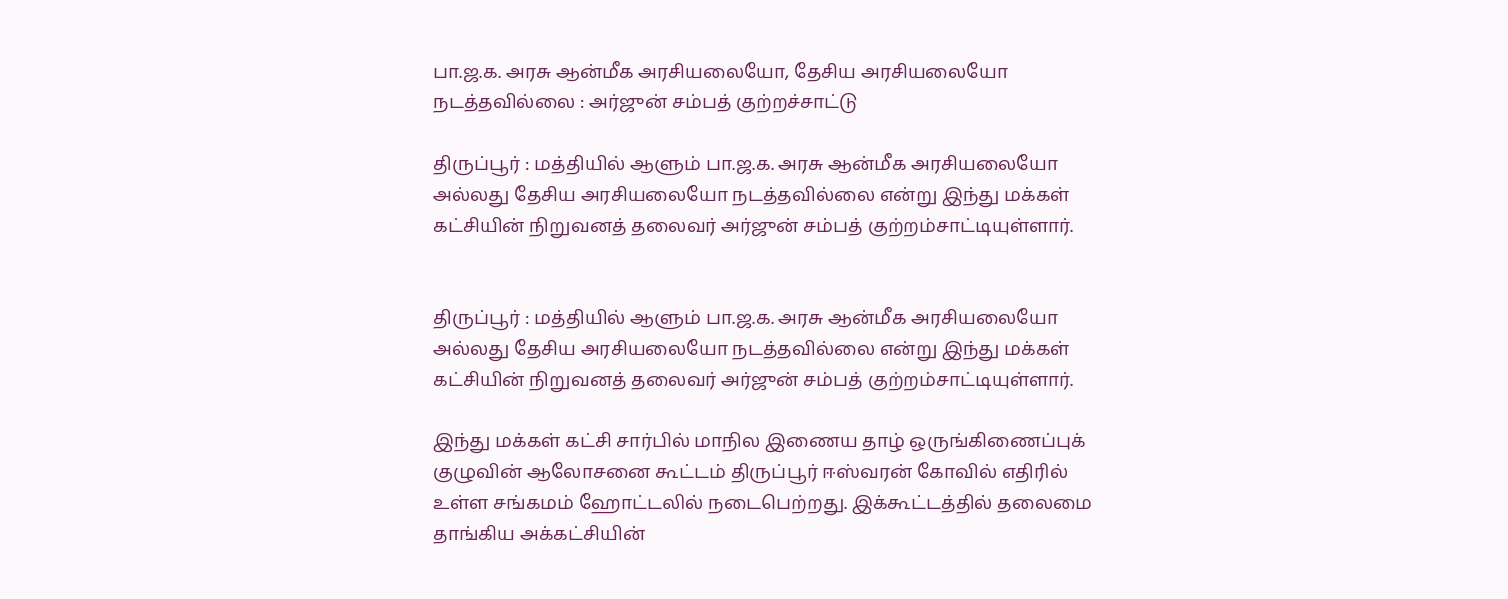பா.ஜ.க. அரசு ஆன்மீக அரசியலையோ, தேசிய அரசியலையோ நடத்தவில்லை : அர்ஜுன் சம்பத் குற்றச்சாட்டு

திருப்பூர் : மத்தியில் ஆளும் பா.ஜ.க. அரசு ஆன்மீக அரசியலையோ அல்லது தேசிய அரசியலையோ நடத்தவில்லை என்று இந்து மக்கள் கட்சியின் நிறுவனத் தலைவர் அர்ஜுன் சம்பத் குற்றம்சாட்டியுள்ளார்.


திருப்பூர் : மத்தியில் ஆளும் பா.ஜ.க. அரசு ஆன்மீக அரசியலையோ அல்லது தேசிய அரசியலையோ நடத்தவில்லை என்று இந்து மக்கள் கட்சியின் நிறுவனத் தலைவர் அர்ஜுன் சம்பத் குற்றம்சாட்டியுள்ளார்.

இந்து மக்கள் கட்சி சார்பில் மாநில இணைய தாழ் ஒருங்கிணைப்புக் குழுவின் ஆலோசனை கூட்டம் திருப்பூர் ஈஸ்வரன் கோவில் எதிரில் உள்ள சங்கமம் ஹோட்டலில் நடைபெற்றது. இக்கூட்டத்தில் தலைமை தாங்கிய அக்கட்சியின்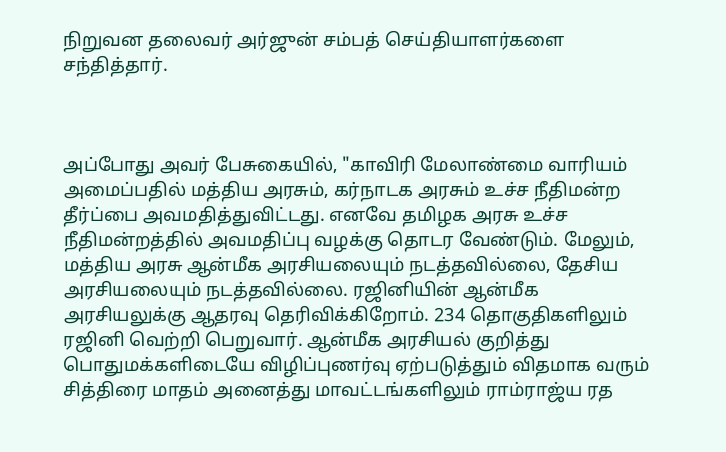நிறுவன தலைவர் அர்ஜுன் சம்பத் செய்தியாளர்களை சந்தித்தார்.



அப்போது அவர் பேசுகையில், "காவிரி மேலாண்மை வாரியம் அமைப்பதில் மத்திய அரசும், கர்நாடக அரசும் உச்ச நீதிமன்ற தீர்ப்பை அவமதித்துவிட்டது. எனவே தமிழக அரசு உச்ச நீதிமன்றத்தில் அவமதிப்பு வழக்கு தொடர வேண்டும். மேலும், மத்திய அரசு ஆன்மீக அரசியலையும் நடத்தவில்லை, தேசிய அரசியலையும் நடத்தவில்லை. ரஜினியின் ஆன்மீக அரசியலுக்கு ஆதரவு தெரிவிக்கிறோம். 234 தொகுதிகளிலும் ரஜினி வெற்றி பெறுவார். ஆன்மீக அரசியல் குறித்து பொதுமக்களிடையே விழிப்புணர்வு ஏற்படுத்தும் விதமாக வரும் சித்திரை மாதம் அனைத்து மாவட்டங்களிலும் ராம்ராஜ்ய ரத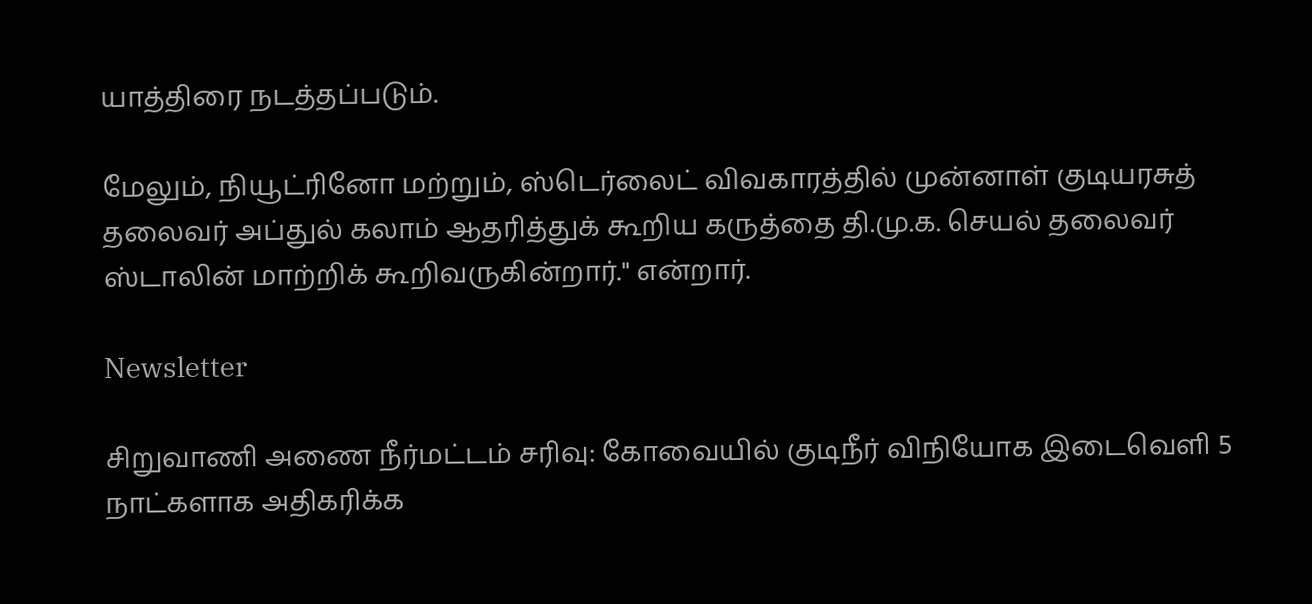யாத்திரை நடத்தப்படும்.

மேலும், நியூட்ரினோ மற்றும், ஸ்டெர்லைட் விவகாரத்தில் முன்னாள் குடியரசுத் தலைவர் அப்துல் கலாம் ஆதரித்துக் கூறிய கருத்தை தி.மு.க. செயல் தலைவர் ஸ்டாலின் மாற்றிக் கூறிவருகின்றார்." என்றார்.

Newsletter

சிறுவாணி அணை நீர்மட்டம் சரிவு: கோவையில் குடிநீர் விநியோக இடைவெளி 5 நாட்களாக அதிகரிக்க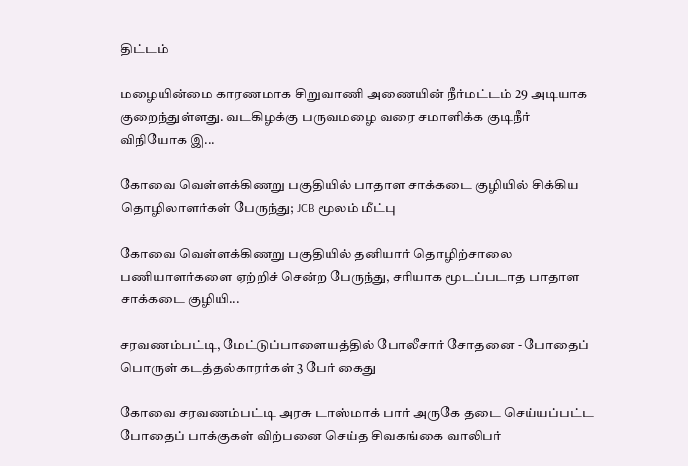திட்டம்

மழையின்மை காரணமாக சிறுவாணி அணையின் நீர்மட்டம் 29 அடியாக குறைந்துள்ளது. வடகிழக்கு பருவமழை வரை சமாளிக்க குடிநீர் விநியோக இ...

கோவை வெள்ளக்கிணறு பகுதியில் பாதாள சாக்கடை குழியில் சிக்கிய தொழிலாளர்கள் பேருந்து; JCB மூலம் மீட்பு

கோவை வெள்ளக்கிணறு பகுதியில் தனியார் தொழிற்சாலை பணியாளர்களை ஏற்றிச் சென்ற பேருந்து, சரியாக மூடப்படாத பாதாள சாக்கடை குழியி...

சரவணம்பட்டி, மேட்டுப்பாளையத்தில் போலீசார் சோதனை - போதைப் பொருள் கடத்தல்காரர்கள் 3 பேர் கைது

கோவை சரவணம்பட்டி அரசு டாஸ்மாக் பார் அருகே தடை செய்யப்பட்ட போதைப் பாக்குகள் விற்பனை செய்த சிவகங்கை வாலிபர்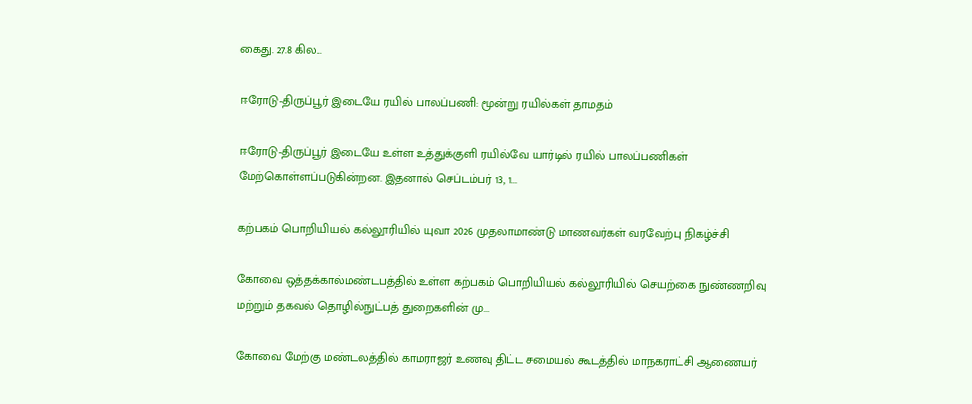கைது. 27.8 கில...

ஈரோடு-திருப்பூர் இடையே ரயில் பாலப்பணி: மூன்று ரயில்கள் தாமதம்

ஈரோடு-திருப்பூர் இடையே உள்ள உத்துக்குளி ரயில்வே யார்டில் ரயில் பாலப்பணிகள் மேற்கொள்ளப்படுகின்றன. இதனால் செப்டம்பர் 13, 1...

கற்பகம் பொறியியல் கல்லூரியில் யுவா 2026 முதலாமாண்டு மாணவர்கள் வரவேற்பு நிகழ்ச்சி

கோவை ஒத்தக்கால்மண்டபத்தில் உள்ள கற்பகம் பொறியியல் கல்லூரியில் செயற்கை நுண்ணறிவு மற்றும் தகவல் தொழில்நுட்பத் துறைகளின் மு...

கோவை மேற்கு மண்டலத்தில் காமராஜர் உணவு திட்ட சமையல் கூடத்தில் மாநகராட்சி ஆணையர்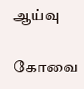ஆய்வு

கோவை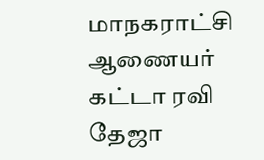மாநகராட்சி ஆணையர் கட்டா ரவி தேஜா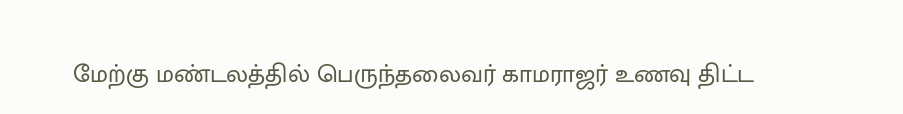மேற்கு மண்டலத்தில் பெருந்தலைவர் காமராஜர் உணவு திட்ட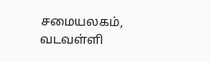சமையலகம், வடவள்ளி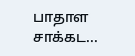பாதாள சாக்கட...